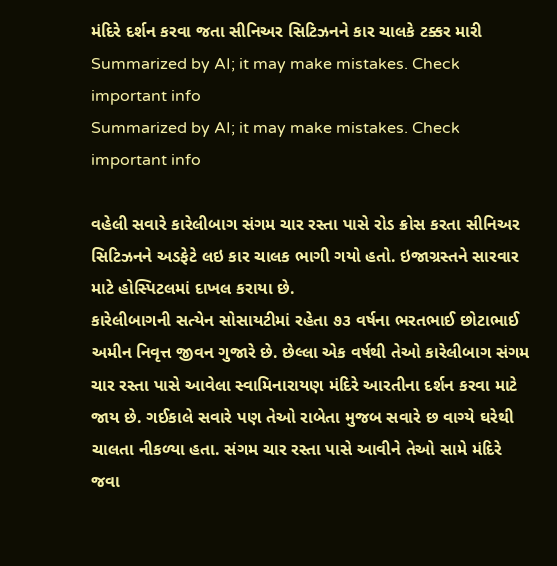મંદિરે દર્શન કરવા જતા સીનિઅર સિટિઝનને કાર ચાલકે ટક્કર મારી
Summarized by AI; it may make mistakes. Check important info
Summarized by AI; it may make mistakes. Check important info

વહેલી સવારે કારેલીબાગ સંગમ ચાર રસ્તા પાસે રોડ ક્રોસ કરતા સીનિઅર સિટિઝનને અડફેટે લઇ કાર ચાલક ભાગી ગયો હતો. ઇજાગ્રસ્તને સારવાર માટે હોસ્પિટલમાં દાખલ કરાયા છે.
કારેલીબાગની સત્યેન સોસાયટીમાં રહેતા ૭૩ વર્ષના ભરતભાઈ છોટાભાઈ અમીન નિવૃત્ત જીવન ગુજારે છે. છેલ્લા એક વર્ષથી તેઓ કારેલીબાગ સંગમ ચાર રસ્તા પાસે આવેલા સ્વામિનારાયણ મંદિરે આરતીના દર્શન કરવા માટે જાય છે. ગઈકાલે સવારે પણ તેઓ રાબેતા મુજબ સવારે છ વાગ્યે ઘરેથી ચાલતા નીકળ્યા હતા. સંગમ ચાર રસ્તા પાસે આવીને તેઓ સામે મંદિરે જવા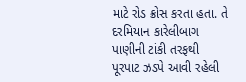માટે રોડ ક્રોસ કરતા હતા. તે દરમિયાન કારેલીબાગ પાણીની ટાંકી તરફથી પૂરપાટ ઝડપે આવી રહેલી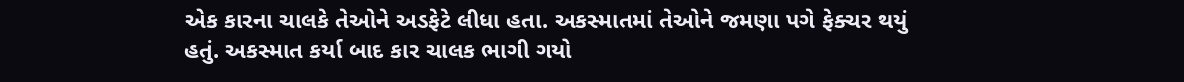એક કારના ચાલકે તેઓને અડફેટે લીધા હતા. અકસ્માતમાં તેઓને જમણા પગે ફેક્ચર થયું હતું. અકસ્માત કર્યા બાદ કાર ચાલક ભાગી ગયો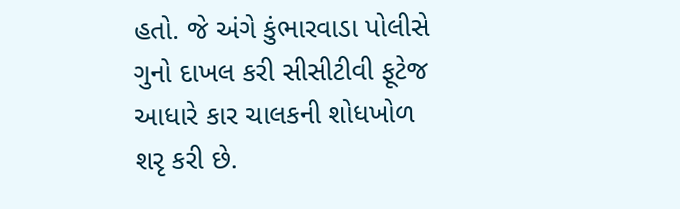હતો. જે અંગે કુંભારવાડા પોલીસે ગુનો દાખલ કરી સીસીટીવી ફૂટેજ આધારે કાર ચાલકની શોધખોળ શરૃ કરી છે.